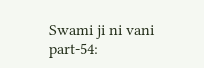Swami ji ni vani part-54: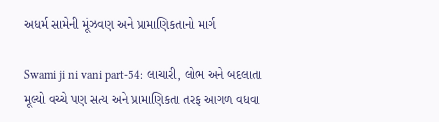અધર્મ સામેની મૂંઝવણ અને પ્રામાણિકતાનો માર્ગ

Swami ji ni vani part-54: લાચારી, લોભ અને બદલાતા મૂલ્યો વચ્ચે પણ સત્ય અને પ્રામાણિકતા તરફ આગળ વધવા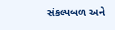સંકલ્પબળ અને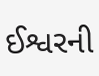ઈશ્વરની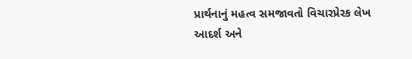પ્રાર્થનાનું મહત્વ સમજાવતો વિચારપ્રેરક લેખ આદર્શ અને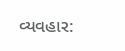વ્યવહાર: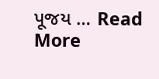પૂજય … Read More